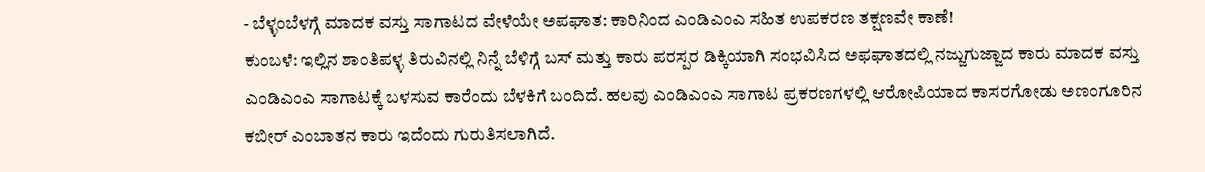- ಬೆಳ್ಳಂಬೆಳಗ್ಗೆ ಮಾದಕ ವಸ್ತು ಸಾಗಾಟದ ವೇಳೆಯೇ ಅಪಘಾತ: ಕಾರಿನಿಂದ ಎಂಡಿಎಂಎ ಸಹಿತ ಉಪಕರಣ ತಕ್ಷಣವೇ ಕಾಣೆ!
ಕುಂಬಳೆ: ಇಲ್ಲಿನ ಶಾಂತಿಪಳ್ಳ ತಿರುವಿನಲ್ಲಿ ನಿನ್ನೆ ಬೆಳಿಗ್ಗೆ ಬಸ್ ಮತ್ತು ಕಾರು ಪರಸ್ಪರ ಡಿಕ್ಕಿಯಾಗಿ ಸಂಭವಿಸಿದ ಅಫಘಾತದಲ್ಲಿ ನಜ್ಜುಗುಜ್ಜಾದ ಕಾರು ಮಾದಕ ವಸ್ತು ಎಂಡಿಎಂಎ ಸಾಗಾಟಕ್ಕೆ ಬಳಸುವ ಕಾರೆಂದು ಬೆಳಕಿಗೆ ಬಂದಿದೆ. ಹಲವು ಎಂಡಿಎಂಎ ಸಾಗಾಟ ಪ್ರಕರಣಗಳಲ್ಲಿ ಆರೋಪಿಯಾದ ಕಾಸರಗೋಡು ಅಣಂಗೂರಿನ ಕಬೀರ್ ಎಂಬಾತನ ಕಾರು ಇದೆಂದು ಗುರುತಿಸಲಾಗಿದೆ.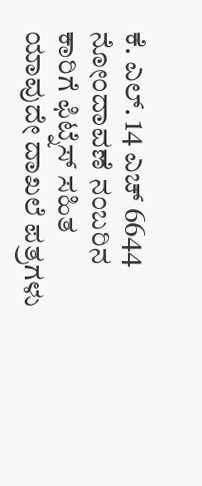ಕೆ. ಎಲ್. 14 ಎಚ್ 6644 ನೋಂದಾವಣೆ ನಂಬರಿನ ಕಾರಿಗೆ ಫಿಟ್ನೆಸ್ ಸಹಿತ ಯಾವುದೇ ದಾಖಲೆ ಪತ್ರಗಳು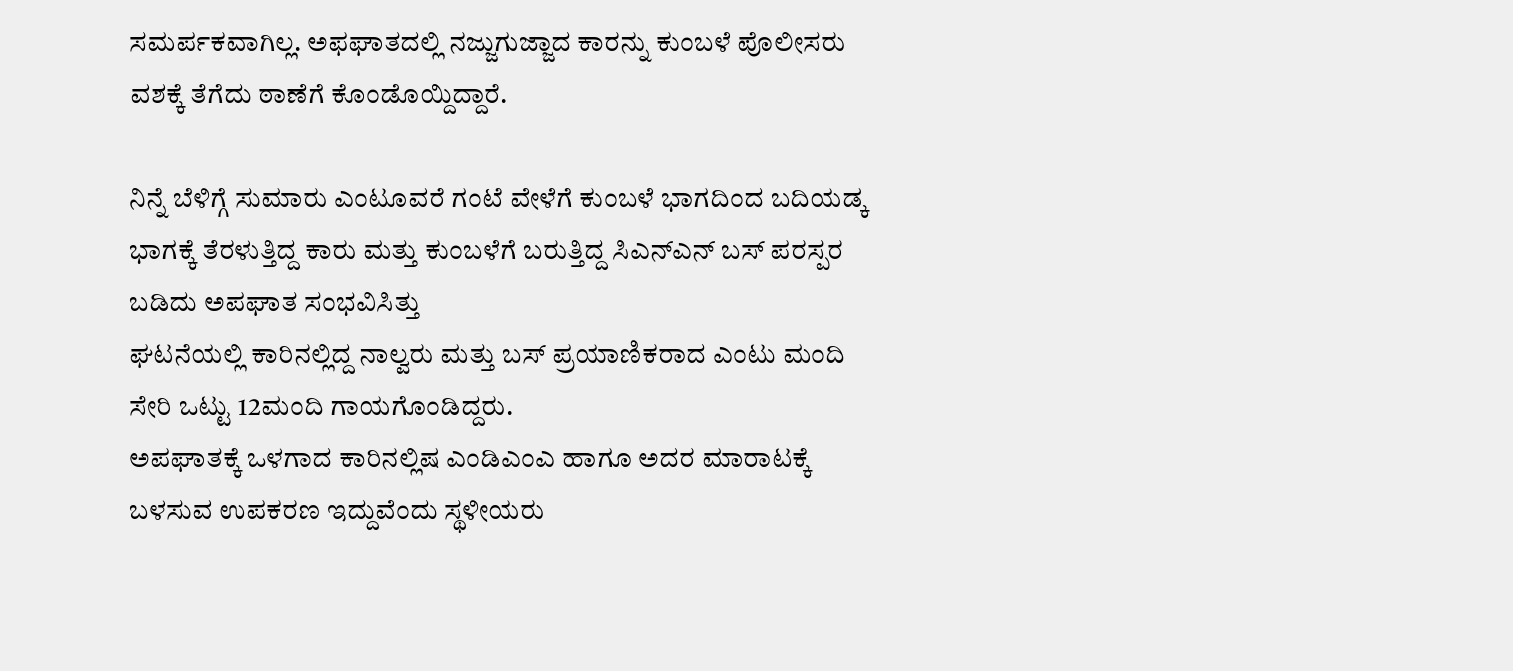ಸಮರ್ಪಕವಾಗಿಲ್ಲ. ಅಫಘಾತದಲ್ಲಿ ನಜ್ಜುಗುಜ್ಜಾದ ಕಾರನ್ನು ಕುಂಬಳೆ ಪೊಲೀಸರು ವಶಕ್ಕೆ ತೆಗೆದು ಠಾಣೆಗೆ ಕೊಂಡೊಯ್ದಿದ್ದಾರೆ.

ನಿನ್ನೆ ಬೆಳಿಗ್ಗೆ ಸುಮಾರು ಎಂಟೂವರೆ ಗಂಟೆ ವೇಳೆಗೆ ಕುಂಬಳೆ ಭಾಗದಿಂದ ಬದಿಯಡ್ಕ ಭಾಗಕ್ಕೆ ತೆರಳುತ್ತಿದ್ದ ಕಾರು ಮತ್ತು ಕುಂಬಳೆಗೆ ಬರುತ್ತಿದ್ದ ಸಿಎನ್ಎನ್ ಬಸ್ ಪರಸ್ಪರ ಬಡಿದು ಅಪಘಾತ ಸಂಭವಿಸಿತ್ತು
ಘಟನೆಯಲ್ಲಿ ಕಾರಿನಲ್ಲಿದ್ದ ನಾಲ್ವರು ಮತ್ತು ಬಸ್ ಪ್ರಯಾಣಿಕರಾದ ಎಂಟು ಮಂದಿ ಸೇರಿ ಒಟ್ಟು 12ಮಂದಿ ಗಾಯಗೊಂಡಿದ್ದರು.
ಅಪಘಾತಕ್ಕೆ ಒಳಗಾದ ಕಾರಿನಲ್ಲಿಷ ಎಂಡಿಎಂಎ ಹಾಗೂ ಅದರ ಮಾರಾಟಕ್ಕೆ ಬಳಸುವ ಉಪಕರಣ ಇದ್ದುವೆಂದು ಸ್ಥಳೀಯರು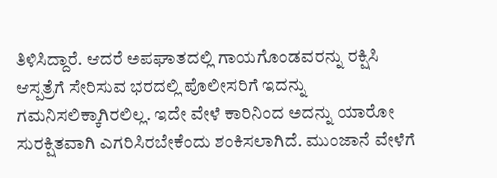ತಿಳಿಸಿದ್ದಾರೆ. ಆದರೆ ಅಪಘಾತದಲ್ಲಿ ಗಾಯಗೊಂಡವರನ್ನು ರಕ್ಷಿಸಿ ಆಸ್ಪತ್ರೆಗೆ ಸೇರಿಸುವ ಭರದಲ್ಲಿ ಪೊಲೀಸರಿಗೆ ಇದನ್ನು ಗಮನಿಸಲಿಕ್ಕಾಗಿರಲಿಲ್ಲ. ಇದೇ ವೇಳೆ ಕಾರಿನಿಂದ ಅದನ್ನು ಯಾರೋ ಸುರಕ್ಷಿತವಾಗಿ ಎಗರಿಸಿರಬೇಕೆಂದು ಶಂಕಿಸಲಾಗಿದೆ. ಮುಂಜಾನೆ ವೇಳೆಗೆ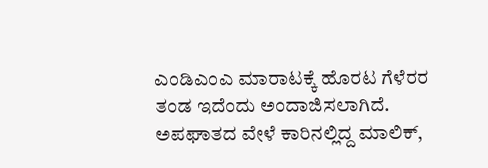ಎಂಡಿಎಂಎ ಮಾರಾಟಕ್ಕೆ ಹೊರಟ ಗೆಳೆರರ ತಂಡ ಇದೆಂದು ಅಂದಾಜಿಸಲಾಗಿದೆ.
ಅಪಘಾತದ ವೇಳೆ ಕಾರಿನಲ್ಲಿದ್ದ ಮಾಲಿಕ್,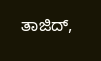ತಾಜಿದ್,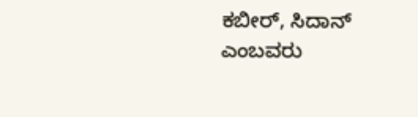ಕಬೀರ್, ಸಿದಾನ್ ಎಂಬವರು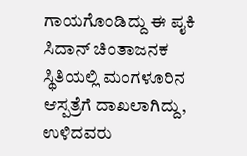ಗಾಯಗೊಂಡಿದ್ದು ಈ ಪೖಕಿ ಸಿದಾನ್ ಚಿಂತಾಜನಕ ಸ್ಥಿತಿಯಲ್ಲಿ ಮಂಗಳೂರಿನ ಆಸ್ಪತ್ರೆಗೆ ದಾಖಲಾಗಿದ್ದು, ಉಳಿದವರು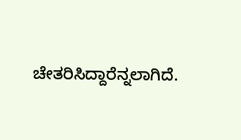ಚೇತರಿಸಿದ್ದಾರೆನ್ನಲಾಗಿದೆ.